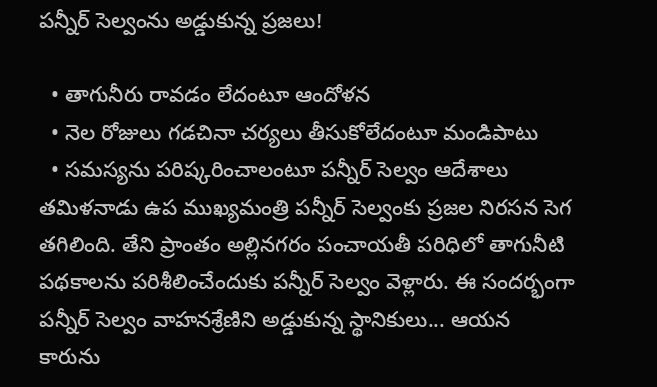పన్నీర్ సెల్వంను అడ్డుకున్న ప్రజలు!

  • తాగునీరు రావడం లేదంటూ ఆందోళన
  • నెల రోజులు గడచినా చర్యలు తీసుకోలేదంటూ మండిపాటు
  • సమస్యను పరిష్కరించాలంటూ పన్నీర్ సెల్వం ఆదేశాలు
తమిళనాడు ఉప ముఖ్యమంత్రి పన్నీర్ సెల్వంకు ప్రజల నిరసన సెగ తగిలింది. తేని ప్రాంతం అల్లినగరం పంచాయతీ పరిధిలో తాగునీటి పథకాలను పరిశీలించేందుకు పన్నీర్ సెల్వం వెళ్లారు. ఈ సందర్భంగా పన్నీర్ సెల్వం వాహనశ్రేణిని అడ్డుకున్న స్థానికులు... ఆయన కారును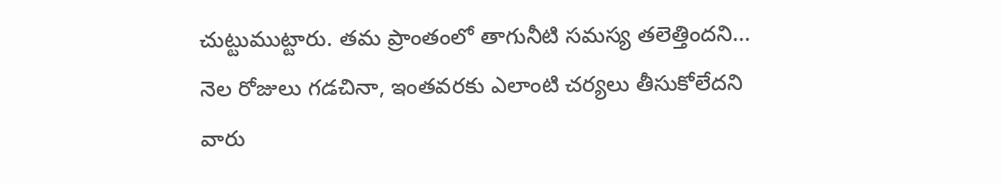చుట్టుముట్టారు. తమ ప్రాంతంలో తాగునీటి సమస్య తలెత్తిందని... నెల రోజులు గడచినా, ఇంతవరకు ఎలాంటి చర్యలు తీసుకోలేదని వారు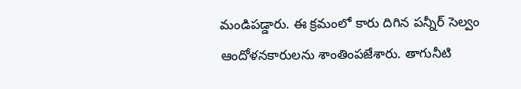మండిపడ్డారు. ఈ క్రమంలో కారు దిగిన పన్నీర్ సెల్వం ఆందోళనకారులను శాంతింపజేశారు. తాగునీటి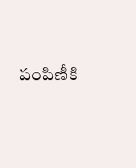పంపిణీకి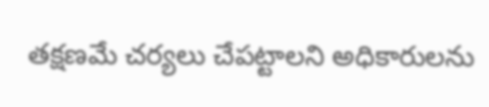తక్షణమే చర్యలు చేపట్టాలని అధికారులను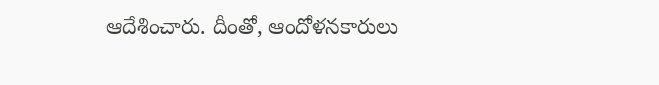ఆదేశించారు. దీంతో, ఆందోళనకారులు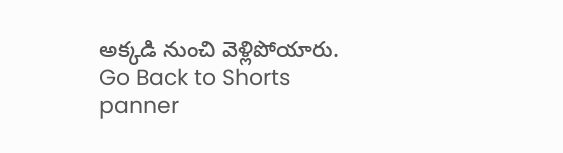అక్కడి నుంచి వెళ్లిపోయారు.
Go Back to Shorts
panner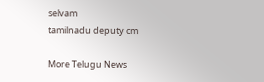selvam
tamilnadu deputy cm

More Telugu News